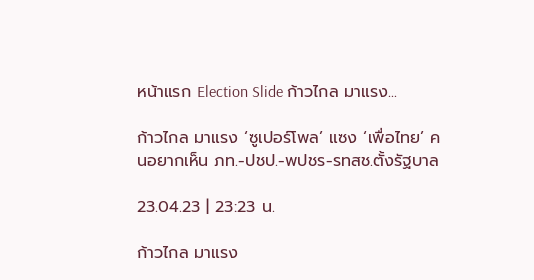หน้าแรก Election Slide ก้าวไกล มาแรง...

ก้าวไกล มาแรง ‘ซูเปอร์โพล’ แซง ‘เพื่อไทย’ คนอยากเห็น ภท.-ปชป.-พปชร-รทสช.ตั้งรัฐบาล

23.04.23 | 23:23 น.

ก้าวไกล มาแรง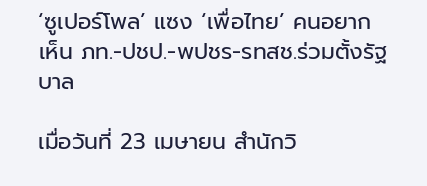‘ซูเปอร์โพล’ แซง ‘เพื่อไทย’ คนอยากเห็น ภท.-ปชป.-พปชร-รทสช.ร่วมตั้งรัฐบาล

เมื่อวันที่ 23 เมษายน สำนักวิ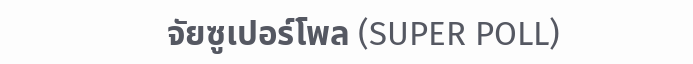จัยซูเปอร์โพล (SUPER POLL)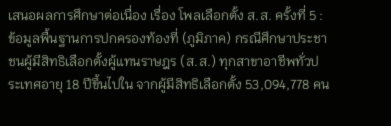เสนอผลการศึกษาต่อเนื่อง เรื่อง โพลเลือกตั้ง ส.ส. ครั้งที่ 5 : ข้อมูลพื้นฐานการปกครองท้องที่ (ภูมิภาค) กรณีศึกษาประชาชนผู้มีสิทธิเลือกตั้งผู้แทนราษฎร (ส.ส.) ทุกสาขาอาชีพทั่วประเทศอายุ 18 ปีขึ้นไปใน จากผู้มีสิทธิเลือกตั้ง 53,094,778 คน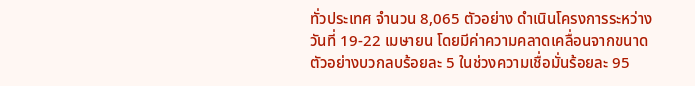ทั่วประเทศ จำนวน 8,065 ตัวอย่าง ดำเนินโครงการระหว่างวันที่ 19-22 เมษายน โดยมีค่าความคลาดเคลื่อนจากขนาดตัวอย่างบวกลบร้อยละ 5 ในช่วงความเชื่อมั่นร้อยละ 95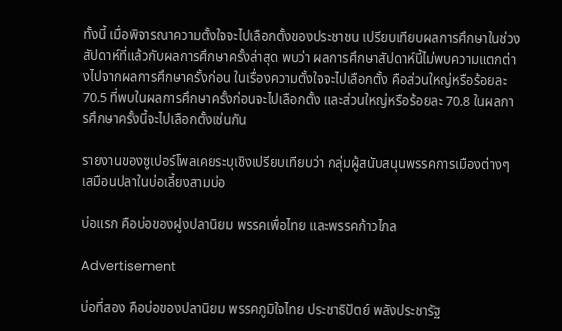ทั้งนี้ เมื่อพิจารณาความตั้งใจจะไปเลือกตั้งของประชาชน เปรียบเทียบผลการศึกษาในช่วงสัปดาห์ที่แล้วกับผลการศึกษาครั้งล่าสุด พบว่า ผลการศึกษาสัปดาห์นี้ไม่พบความแตกต่างไปจากผลการศึกษาครั้งก่อน ในเรื่องความตั้งใจจะไปเลือกตั้ง คือส่วนใหญ่หรือร้อยละ 70.5 ที่พบในผลการศึกษาครั้งก่อนจะไปเลือกตั้ง และส่วนใหญ่หรือร้อยละ 70.8 ในผลการศึกษาครั้งนี้จะไปเลือกตั้งเช่นกัน

รายงานของซูเปอร์โพลเคยระบุเชิงเปรียบเทียบว่า กลุ่มผู้สนับสนุนพรรคการเมืองต่างๆ เสมือนปลาในบ่อเลี้ยงสามบ่อ

บ่อแรก คือบ่อของฝูงปลานิยม พรรคเพื่อไทย และพรรคก้าวไกล

Advertisement

บ่อที่สอง คือบ่อของปลานิยม พรรคภูมิใจไทย ประชาธิปัตย์ พลังประชารัฐ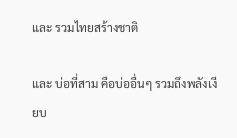และ รวมไทยสร้างชาติ

และ บ่อที่สาม คือบ่ออื่นๆ รวมถึงพลังเงียบ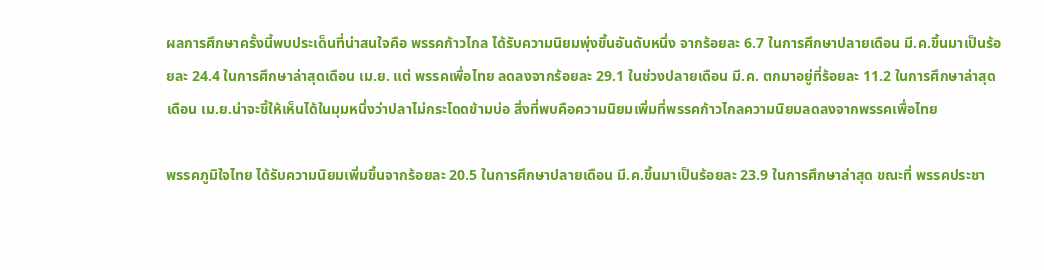ผลการศึกษาครั้งนี้พบประเด็นที่น่าสนใจคือ พรรคก้าวไกล ได้รับความนิยมพุ่งขึ้นอันดับหนึ่ง จากร้อยละ 6.7 ในการศึกษาปลายเดือน มี.ค.ขึ้นมาเป็นร้อยละ 24.4 ในการศึกษาล่าสุดเดือน เม.ย. แต่ พรรคเพื่อไทย ลดลงจากร้อยละ 29.1 ในช่วงปลายเดือน มี.ค. ตกมาอยู่ที่ร้อยละ 11.2 ในการศึกษาล่าสุดเดือน เม.ย.น่าจะชี้ให้เห็นได้ในมุมหนึ่งว่าปลาไม่กระโดดข้ามบ่อ สิ่งที่พบคือความนิยมเพิ่มที่พรรคก้าวไกลความนิยมลดลงจากพรรคเพื่อไทย

พรรคภูมิใจไทย ได้รับความนิยมเพิ่มขึ้นจากร้อยละ 20.5 ในการศึกษาปลายเดือน มี.ค.ขึ้นมาเป็นร้อยละ 23.9 ในการศึกษาล่าสุด ขณะที่ พรรคประชา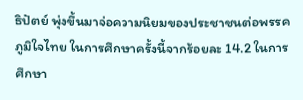ธิปัตย์ พุ่งขึ้นมาจ่อความนิยมของประชาชนต่อพรรคภูมิใจไทย ในการศึกษาครั้งนี้จากร้อยละ 14.2 ในการศึกษา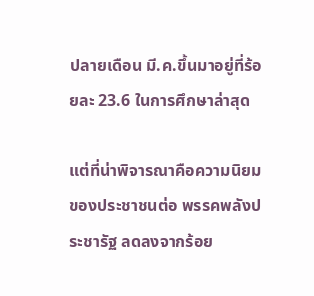ปลายเดือน มี.ค.ขึ้นมาอยู่ที่ร้อยละ 23.6 ในการศึกษาล่าสุด

แต่ที่น่าพิจารณาคือความนิยมของประชาชนต่อ พรรคพลังประชารัฐ ลดลงจากร้อย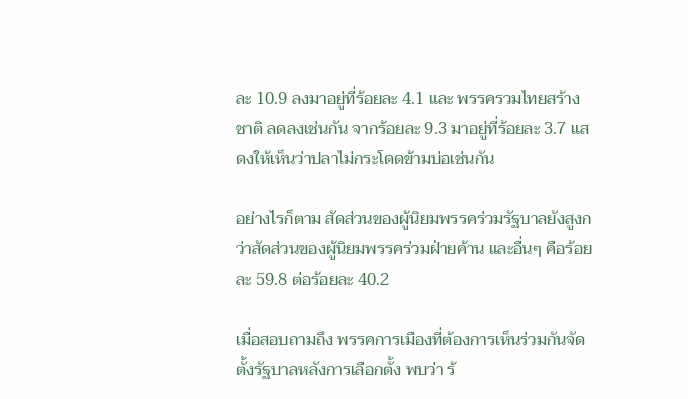ละ 10.9 ลงมาอยู่ที่ร้อยละ 4.1 และ พรรครวมไทยสร้างชาติ ลดลงเช่นกัน จากร้อยละ 9.3 มาอยู่ที่ร้อยละ 3.7 แสดงให้เห็นว่าปลาไม่กระโดดข้ามบ่อเช่นกัน

อย่างไรก็ตาม สัดส่วนของผู้นิยมพรรคร่วมรัฐบาลยังสูงกว่าสัดส่วนของผู้นิยมพรรคร่วมฝ่ายค้าน และอื่นๆ คือร้อยละ 59.8 ต่อร้อยละ 40.2

เมื่อสอบถามถึง พรรคการเมืองที่ต้องการเห็นร่วมกันจัดตั้งรัฐบาลหลังการเลือกตั้ง พบว่า ร้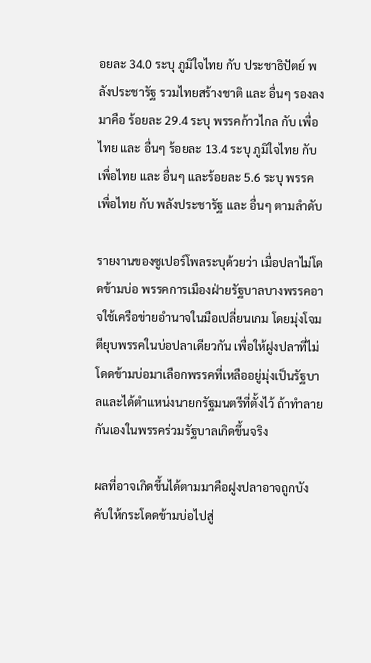อยละ 34.0 ระบุ ภูมิใจไทย กับ ประชาธิปัตย์ พลังประชารัฐ รวมไทยสร้างชาติ และ อื่นๆ รองลงมาคือ ร้อยละ 29.4 ระบุ พรรคก้าวไกล กับ เพื่อไทย และ อื่นๆ ร้อยละ 13.4 ระบุ ภูมิใจไทย กับ เพื่อไทย และ อื่นๆ และร้อยละ 5.6 ระบุ พรรคเพื่อไทย กับ พลังประชารัฐ และ อื่นๆ ตามลำดับ

รายงานของซูเปอร์โพลระบุด้วยว่า เมื่อปลาไม่โดดข้ามบ่อ พรรคการเมืองฝ่ายรัฐบาลบางพรรคอาจใช้เครือข่ายอำนาจในมือเปลี่ยนเกม โดยมุ่งโจมตียุบพรรคในบ่อปลาเดียวกัน เพื่อให้ฝูงปลาที่ไม่โดดข้ามบ่อมาเลือกพรรคที่เหลืออยู่มุ่งเป็นรัฐบาลและได้ตำแหน่งนายกรัฐมนตรีที่ตั้งไว้ ถ้าทำลายกันเองในพรรคร่วมรัฐบาลเกิดขึ้นจริง

ผลที่อาจเกิดขึ้นได้ตามมาคือฝูงปลาอาจถูกบังคับให้กระโดดข้ามบ่อไปสู่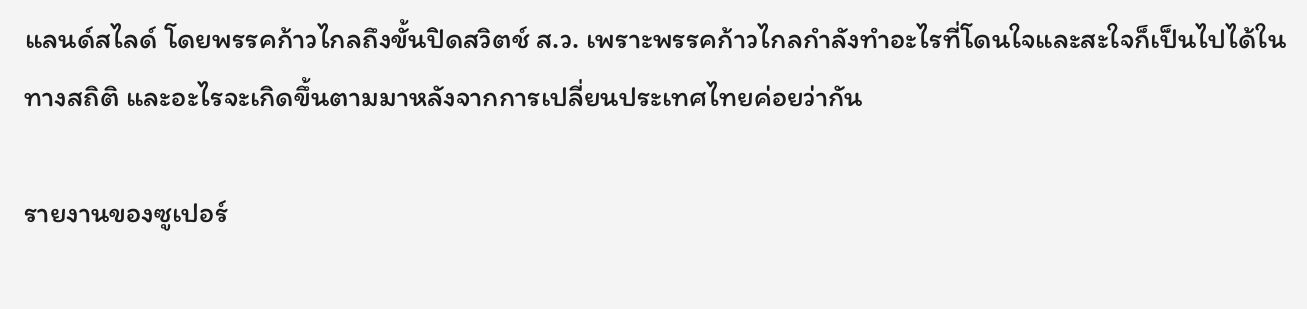แลนด์สไลด์ โดยพรรคก้าวไกลถึงขั้นปิดสวิตช์ ส.ว. เพราะพรรคก้าวไกลกำลังทำอะไรที่โดนใจและสะใจก็เป็นไปได้ในทางสถิติ และอะไรจะเกิดขึ้นตามมาหลังจากการเปลี่ยนประเทศไทยค่อยว่ากัน

รายงานของซูเปอร์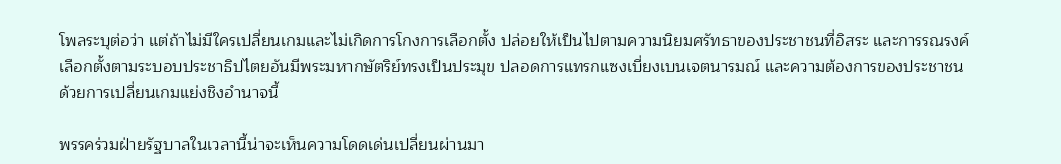โพลระบุต่อว่า แต่ถ้าไม่มีใครเปลี่ยนเกมและไม่เกิดการโกงการเลือกตั้ง ปล่อยให้เป็นไปตามความนิยมศรัทธาของประชาชนที่อิสระ และการรณรงค์เลือกตั้งตามระบอบประชาธิปไตยอันมีพระมหากษัตริย์ทรงเป็นประมุข ปลอดการแทรกแซงเบี่ยงเบนเจตนารมณ์ และความต้องการของประชาชนด้วยการเปลี่ยนเกมแย่งชิงอำนาจนี้

พรรคร่วมฝ่ายรัฐบาลในเวลานี้น่าจะเห็นความโดดเด่นเปลี่ยนผ่านมา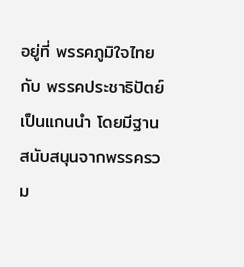อยู่ที่ พรรคภูมิใจไทย กับ พรรคประชาธิปัตย์ เป็นแกนนำ โดยมีฐานสนับสนุนจากพรรครวม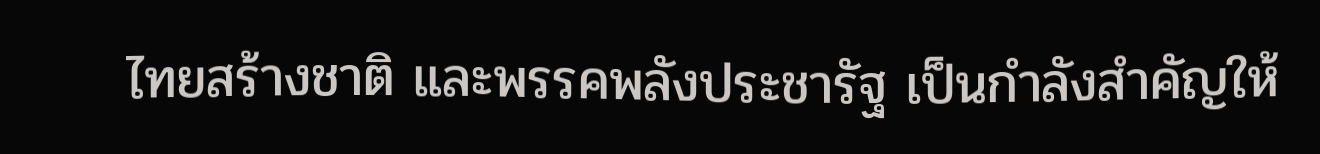ไทยสร้างชาติ และพรรคพลังประชารัฐ เป็นกำลังสำคัญให้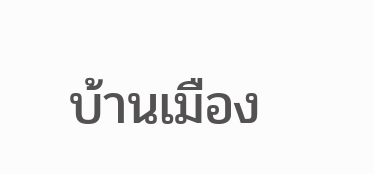บ้านเมือง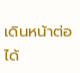เดินหน้าต่อได้